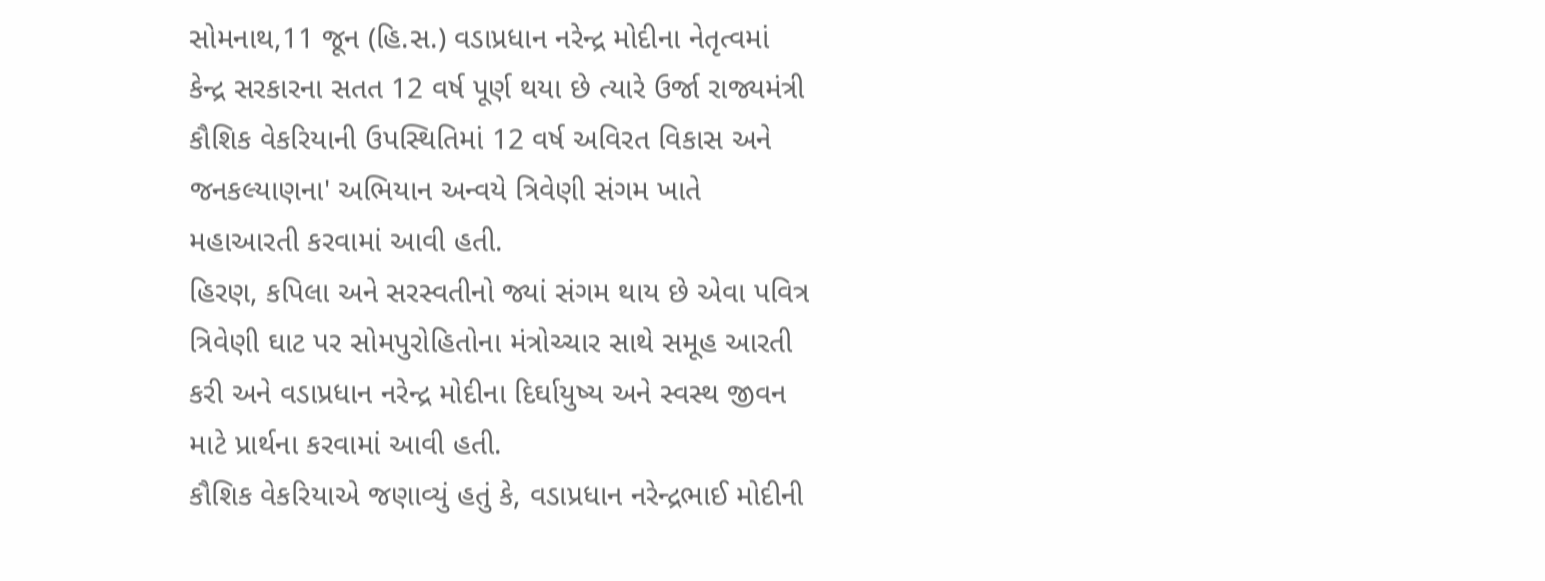સોમનાથ,11 જૂન (હિ.સ.) વડાપ્રધાન નરેન્દ્ર મોદીના નેતૃત્વમાં કેન્દ્ર સરકારના સતત 12 વર્ષ પૂર્ણ થયા છે ત્યારે ઉર્જા રાજ્યમંત્રી કૌશિક વેકરિયાની ઉપસ્થિતિમાં 12 વર્ષ અવિરત વિકાસ અને જનકલ્યાણના' અભિયાન અન્વયે ત્રિવેણી સંગમ ખાતે મહાઆરતી કરવામાં આવી હતી.
હિરણ, કપિલા અને સરસ્વતીનો જ્યાં સંગમ થાય છે એવા પવિત્ર ત્રિવેણી ઘાટ પર સોમપુરોહિતોના મંત્રોચ્ચાર સાથે સમૂહ આરતી કરી અને વડાપ્રધાન નરેન્દ્ર મોદીના દિર્ઘાયુષ્ય અને સ્વસ્થ જીવન માટે પ્રાર્થના કરવામાં આવી હતી.
કૌશિક વેકરિયાએ જણાવ્યું હતું કે, વડાપ્રધાન નરેન્દ્રભાઈ મોદીની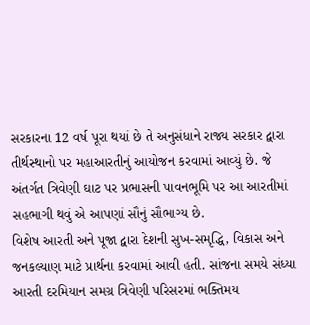સરકારના 12 વર્ષ પૂરા થયાં છે તે અનુસંધાને રાજ્ય સરકાર દ્વારા તીર્થસ્થાનો પર મહાઆરતીનું આયોજન કરવામાં આવ્યું છે. જે અંતર્ગત ત્રિવેણી ઘાટ પર પ્રભાસની પાવનભૂમિ પર આ આરતીમાં સહભાગી થવું એ આપણાં સૌનું સૌભાગ્ય છે.
વિશેષ આરતી અને પૂજા દ્વારા દેશની સુખ-સમૃદ્ધિ, વિકાસ અને જનકલ્યાણ માટે પ્રાર્થના કરવામાં આવી હતી. સાંજના સમયે સંધ્યા આરતી દરમિયાન સમગ્ર ત્રિવેણી પરિસરમાં ભક્તિમય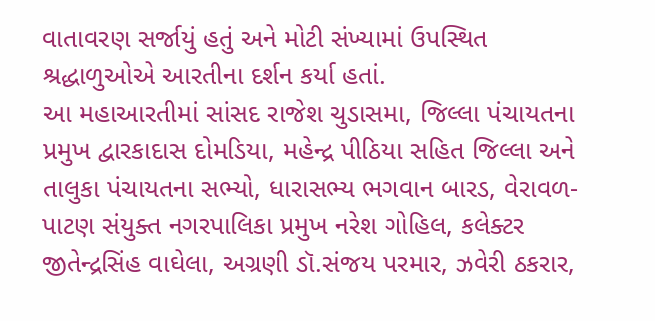વાતાવરણ સર્જાયું હતું અને મોટી સંખ્યામાં ઉપસ્થિત શ્રદ્ધાળુઓએ આરતીના દર્શન કર્યા હતાં.
આ મહાઆરતીમાં સાંસદ રાજેશ ચુડાસમા, જિલ્લા પંચાયતના પ્રમુખ દ્વારકાદાસ દોમડિયા, મહેન્દ્ર પીઠિયા સહિત જિલ્લા અને તાલુકા પંચાયતના સભ્યો, ધારાસભ્ય ભગવાન બારડ, વેરાવળ-પાટણ સંયુક્ત નગરપાલિકા પ્રમુખ નરેશ ગોહિલ, કલેક્ટર જીતેન્દ્રસિંહ વાઘેલા, અગ્રણી ડૉ.સંજય પરમાર, ઝવેરી ઠકરાર,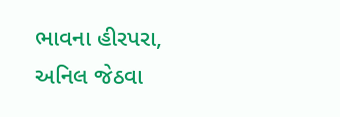ભાવના હીરપરા, અનિલ જેઠવા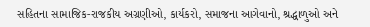સહિતના સામાજિક-રાજકીય અગ્રણીઓ, કાર્યકરો, સમાજના આગેવાનો, શ્રદ્ધાળુઓ અને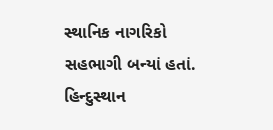સ્થાનિક નાગરિકો સહભાગી બન્યાં હતાં.
હિન્દુસ્થાન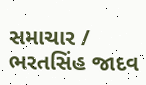સમાચાર / ભરતસિંહ જાદવ